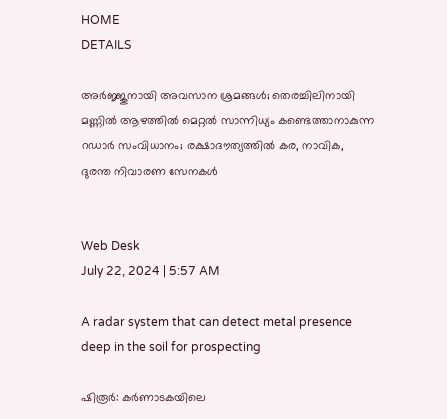HOME
DETAILS

അര്‍ജ്ജുനായി അവസാന ശ്രമങ്ങള്‍; തെരച്ചിലിനായി മണ്ണില്‍ ആഴത്തില്‍ മെറ്റല്‍ സാന്നിധ്യം കണ്ടെത്താനാകുന്ന റഡാര്‍ സംവിധാനം; രക്ഷാദൗത്യത്തില്‍ കര, നാവിക, ദുരന്ത നിവാരണ സേനകള്‍


Web Desk
July 22, 2024 | 5:57 AM

A radar system that can detect metal presence deep in the soil for prospecting

ഷിരൂര്‍: കര്‍ണാടകയിലെ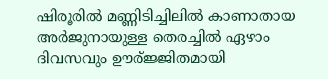ഷിരൂരില്‍ മണ്ണിടിച്ചിലില്‍ കാണാതായ അര്‍ജുനായുള്ള തെരച്ചില്‍ ഏഴാം ദിവസവും ഊര്ജ്ജിതമായി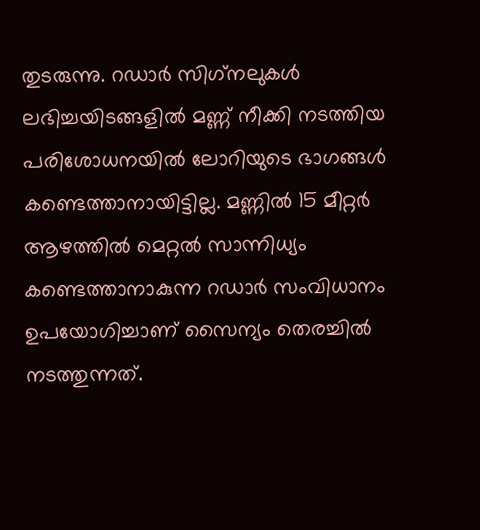തുടരുന്നു. റഡാര്‍ സിഗ്‌നലുകള്‍ ലഭിച്ചയിടങ്ങളില്‍ മണ്ണ് നീക്കി നടത്തിയ പരിശോധനയില്‍ ലോറിയുടെ ഭാഗങ്ങള്‍ കണ്ടെത്താനായിട്ടില്ല. മണ്ണില്‍ 15 മീറ്റര്‍ ആഴത്തില്‍ മെറ്റല്‍ സാന്നിധ്യം കണ്ടെത്താനാകുന്ന റഡാര്‍ സംവിധാനം ഉപയോഗിച്ചാണ് സൈന്യം തെരച്ചില്‍ നടത്തുന്നത്.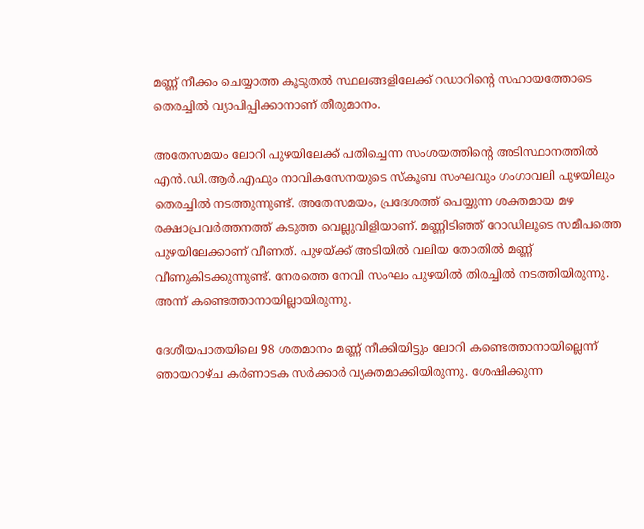മണ്ണ് നീക്കം ചെയ്യാത്ത കൂടുതല്‍ സ്ഥലങ്ങളിലേക്ക് റഡാറിന്റെ സഹായത്തോടെ തെരച്ചില്‍ വ്യാപിപ്പിക്കാനാണ് തീരുമാനം.

അതേസമയം ലോറി പുഴയിലേക്ക് പതിച്ചെന്ന സംശയത്തിന്റെ അടിസ്ഥാനത്തില്‍ എന്‍.ഡി.ആര്‍.എഫും നാവികസേനയുടെ സ്‌കൂബ സംഘവും ഗംഗാവലി പുഴയിലും തെരച്ചില്‍ നടത്തുന്നുണ്ട്. അതേസമയം, പ്രദേശത്ത് പെയ്യുന്ന ശക്തമായ മഴ രക്ഷാപ്രവര്‍ത്തനത്ത് കടുത്ത വെല്ലുവിളിയാണ്. മണ്ണിടിഞ്ഞ് റോഡിലൂടെ സമീപത്തെ പുഴയിലേക്കാണ് വീണത്. പുഴയ്ക്ക് അടിയില്‍ വലിയ തോതില്‍ മണ്ണ് വീണുകിടക്കുന്നുണ്ട്. നേരത്തെ നേവി സംഘം പുഴയില്‍ തിരച്ചില്‍ നടത്തിയിരുന്നു. അന്ന് കണ്ടെത്താനായില്ലായിരുന്നു.

ദേശീയപാതയിലെ 98 ശതമാനം മണ്ണ് നീക്കിയിട്ടും ലോറി കണ്ടെത്താനായില്ലെന്ന് ഞായറാഴ്ച കര്‍ണാടക സര്‍ക്കാര്‍ വ്യക്തമാക്കിയിരുന്നു. ശേഷിക്കുന്ന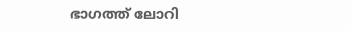ഭാഗത്ത് ലോറി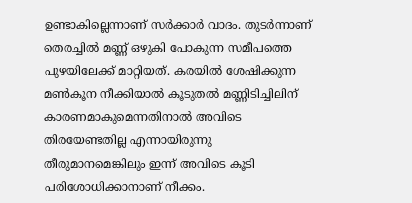ഉണ്ടാകില്ലെന്നാണ് സര്‍ക്കാര്‍ വാദം. തുടര്‍ന്നാണ് തെരച്ചില്‍ മണ്ണ് ഒഴുകി പോകുന്ന സമീപത്തെ പുഴയിലേക്ക് മാറ്റിയത്. കരയില്‍ ശേഷിക്കുന്ന മണ്‍കൂന നീക്കിയാല്‍ കൂടുതല്‍ മണ്ണിടിച്ചിലിന് കാരണമാകുമെന്നതിനാല്‍ അവിടെ തിരയേണ്ടതില്ല എന്നായിരുന്നു തീരുമാനമെങ്കിലും ഇന്ന് അവിടെ കൂടി പരിശോധിക്കാനാണ് നീക്കം.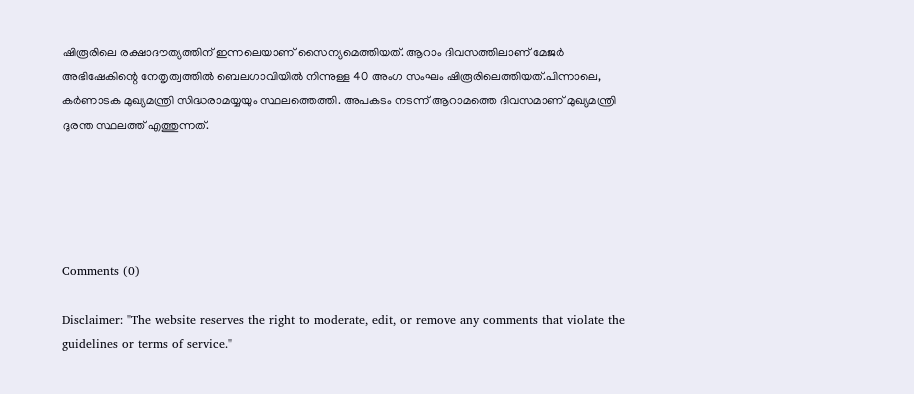ഷിരൂരിലെ രക്ഷാദൗത്യത്തിന് ഇന്നലെയാണ് സൈന്യമെത്തിയത്. ആറാം ദിവസത്തിലാണ് മേജര്‍ അഭിഷേകിന്റെ നേതൃത്വത്തില്‍ ബെലഗാവിയില്‍ നിന്നുള്ള 40 അംഗ സംഘം ഷിരൂരിലെത്തിയത്.പിന്നാലെ, കര്‍ണാടക മുഖ്യമന്ത്രി സിദ്ധരാമയ്യയും സ്ഥലത്തെത്തി. അപകടം നടന്ന് ആറാമത്തെ ദിവസമാണ് മുഖ്യമന്ത്രി ദുരന്ത സ്ഥലത്ത് എത്തുന്നത്.





Comments (0)

Disclaimer: "The website reserves the right to moderate, edit, or remove any comments that violate the guidelines or terms of service."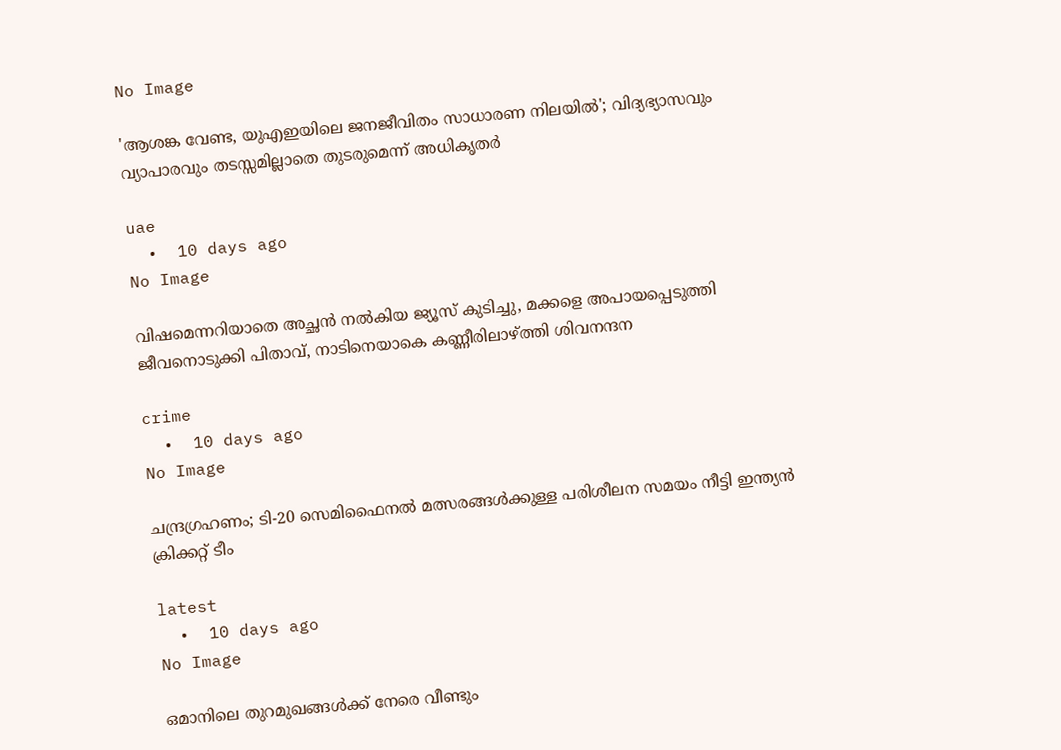No Image

'ആശങ്ക വേണ്ട, യുഎഇയിലെ ജനജീവിതം സാധാരണ നിലയിൽ'; വിദ്യഭ്യാസവും വ്യാപാരവും തടസ്സമില്ലാതെ തുടരുമെന്ന് അധികൃതർ

uae
  •  10 days ago
No Image

വിഷമെന്നറിയാതെ അച്ഛൻ നൽകിയ ജ്യൂസ് കുടിച്ചു, മക്കളെ അപായപ്പെടുത്തി ജീവനൊടുക്കി പിതാവ്, നാടിനെയാകെ കണ്ണീരിലാഴ്ത്തി ശിവനന്ദന

crime
  •  10 days ago
No Image

ചന്ദ്രഗ്രഹണം; ടി-20 സെമിഫൈനല്‍ മത്സരങ്ങള്‍ക്കുള്ള പരിശീലന സമയം നീട്ടി ഇന്ത്യന്‍ ക്രിക്കറ്റ് ടീം

latest
  •  10 days ago
No Image

ഒമാനിലെ തുറമുഖങ്ങൾക്ക് നേരെ വീണ്ടും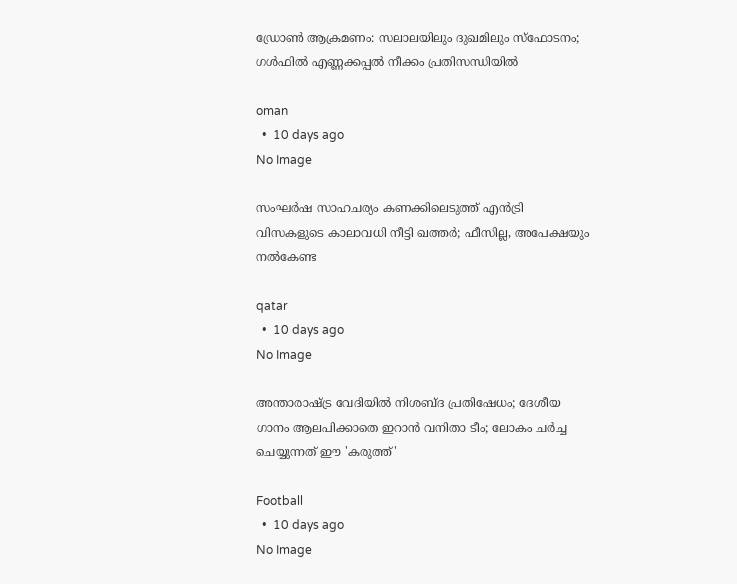ഡ്രോൺ ആക്രമണം: സലാലയിലും ദുഖമിലും സ്ഫോടനം; ഗൾഫിൽ എണ്ണക്കപ്പൽ നീക്കം പ്രതിസന്ധിയിൽ

oman
  •  10 days ago
No Image

സംഘർഷ സാഹചര്യം കണക്കിലെടുത്ത് എൻട്രി വിസകളുടെ കാലാവധി നീട്ടി ഖത്തർ; ഫീസില്ല, അപേക്ഷയും നൽകേണ്ട

qatar
  •  10 days ago
No Image

അന്താരാഷ്ട്ര വേദിയിൽ നിശബ്ദ പ്രതിഷേധം; ദേശീയ ഗാനം ആലപിക്കാതെ ഇറാൻ വനിതാ ടീം; ലോകം ചർച്ച ചെയ്യുന്നത് ഈ 'കരുത്ത്'

Football
  •  10 days ago
No Image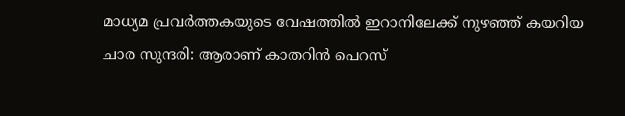മാധ്യമ പ്രവർത്തകയുടെ വേഷത്തിൽ ഇറാനിലേക്ക് നുഴഞ്ഞ് കയറിയ ചാര സുന്ദരി: ആരാണ് കാതറിൻ പെറസ്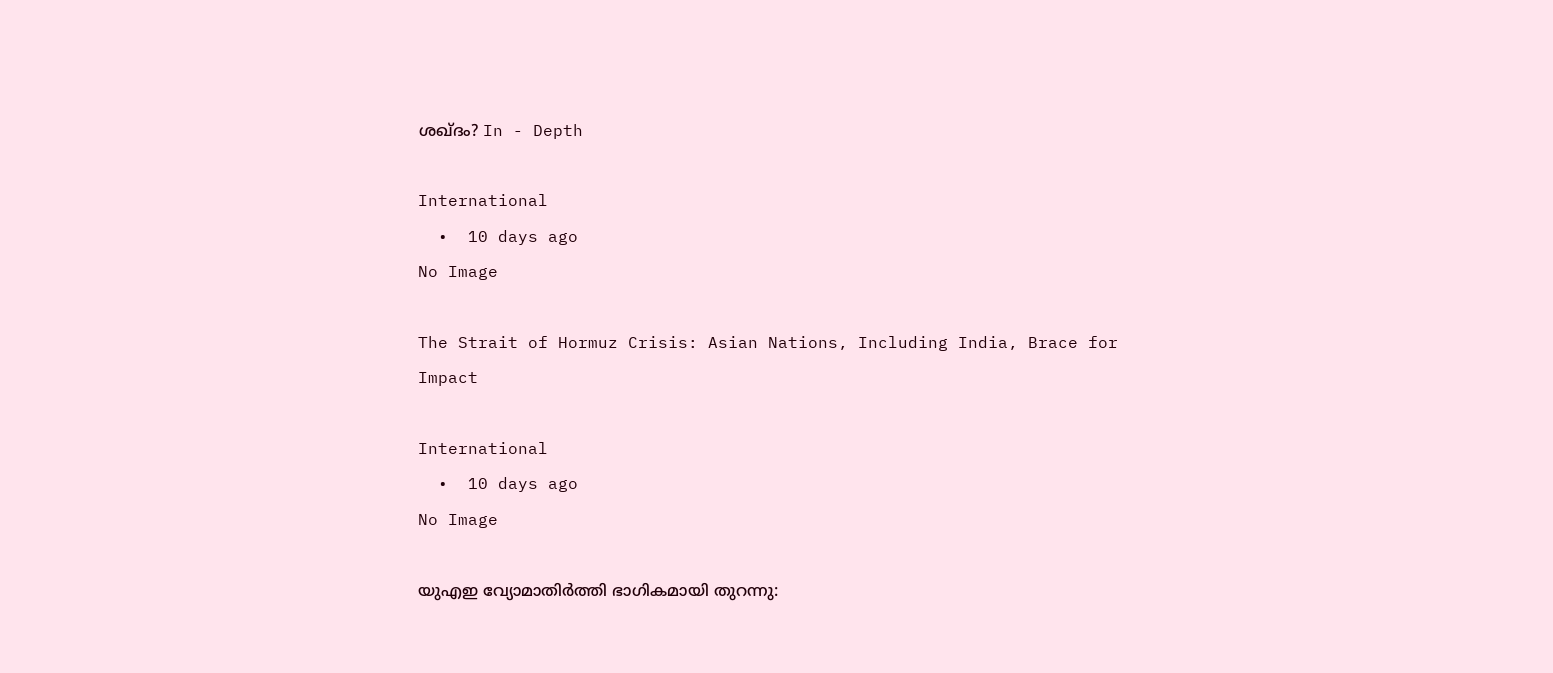ശഖ്ദം? In - Depth

International
  •  10 days ago
No Image

The Strait of Hormuz Crisis: Asian Nations, Including India, Brace for Impact

International
  •  10 days ago
No Image

യുഎഇ വ്യോമാതിർത്തി ഭാഗികമായി തുറന്നു: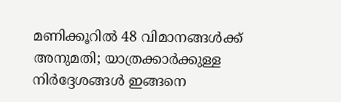മണിക്കൂറിൽ 48 വിമാനങ്ങൾക്ക് അനുമതി; യാത്രക്കാർക്കുള്ള നിർദ്ദേശങ്ങൾ ഇങ്ങനെ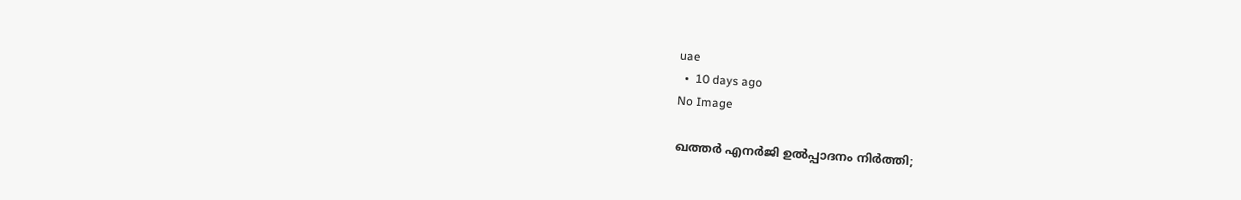uae
  •  10 days ago
No Image

ഖത്തർ എനർജി ഉൽപ്പാദനം നിർത്തി;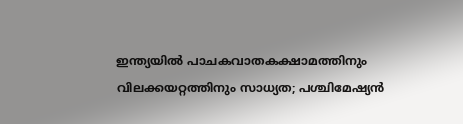ഇന്ത്യയിൽ പാചകവാതകക്ഷാമത്തിനും വിലക്കയറ്റത്തിനും സാധ്യത; പശ്ചിമേഷ്യൻ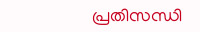പ്രതിസന്ധി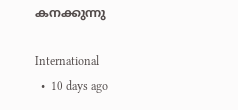കനക്കുന്നു

International
  •  10 days ago